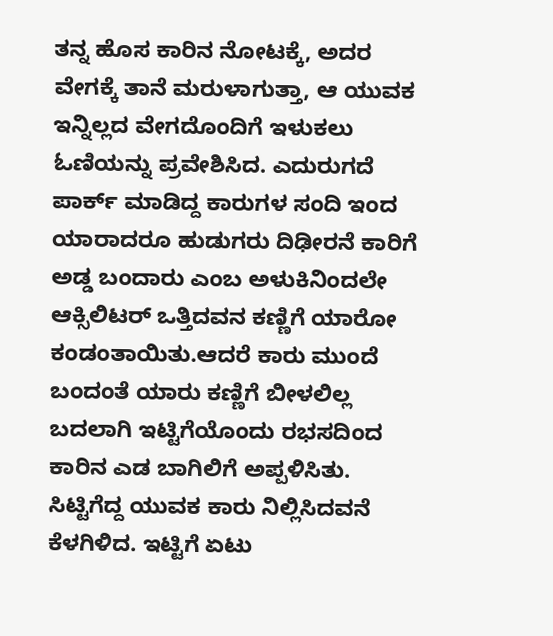ತನ್ನ ಹೊಸ ಕಾರಿನ ನೋಟಕ್ಕೆ, ಅದರ ವೇಗಕ್ಕೆ ತಾನೆ ಮರುಳಾಗುತ್ತಾ, ಆ ಯುವಕ ಇನ್ನಿಲ್ಲದ ವೇಗದೊಂದಿಗೆ ಇಳುಕಲು ಓಣಿಯನ್ನು ಪ್ರವೇಶಿಸಿದ. ಎದುರುಗದೆ ಪಾರ್ಕ್ ಮಾಡಿದ್ದ ಕಾರುಗಳ ಸಂದಿ ಇಂದ ಯಾರಾದರೂ ಹುಡುಗರು ದಿಢೀರನೆ ಕಾರಿಗೆ ಅಡ್ಡ ಬಂದಾರು ಎಂಬ ಅಳುಕಿನಿಂದಲೇ ಆಕ್ಸಿಲಿಟರ್ ಒತ್ತಿದವನ ಕಣ್ಣಿಗೆ ಯಾರೋ ಕಂಡಂತಾಯಿತು.ಆದರೆ ಕಾರು ಮುಂದೆ ಬಂದಂತೆ ಯಾರು ಕಣ್ಣಿಗೆ ಬೀಳಲಿಲ್ಲ ಬದಲಾಗಿ ಇಟ್ಟಿಗೆಯೊಂದು ರಭಸದಿಂದ ಕಾರಿನ ಎಡ ಬಾಗಿಲಿಗೆ ಅಪ್ಪಳಿಸಿತು. ಸಿಟ್ಟಿಗೆದ್ದ ಯುವಕ ಕಾರು ನಿಲ್ಲಿಸಿದವನೆ ಕೆಳಗಿಳಿದ. ಇಟ್ಟಿಗೆ ಏಟು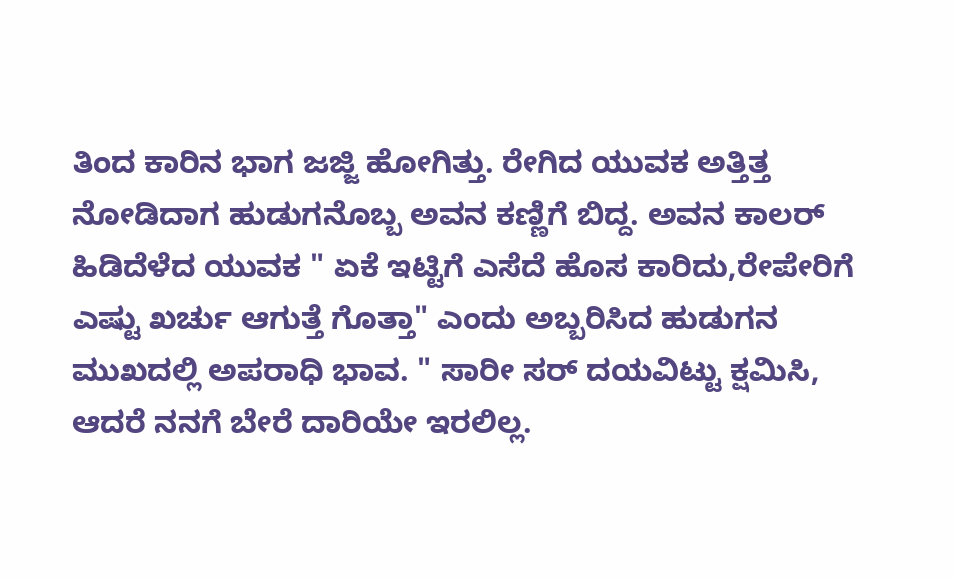ತಿಂದ ಕಾರಿನ ಭಾಗ ಜಜ್ಜಿ ಹೋಗಿತ್ತು. ರೇಗಿದ ಯುವಕ ಅತ್ತಿತ್ತ ನೋಡಿದಾಗ ಹುಡುಗನೊಬ್ಬ ಅವನ ಕಣ್ಣಿಗೆ ಬಿದ್ದ. ಅವನ ಕಾಲರ್ ಹಿಡಿದೆಳೆದ ಯುವಕ " ಏಕೆ ಇಟ್ಟಿಗೆ ಎಸೆದೆ ಹೊಸ ಕಾರಿದು,ರೇಪೇರಿಗೆ ಎಷ್ಟು ಖರ್ಚು ಆಗುತ್ತೆ ಗೊತ್ತಾ" ಎಂದು ಅಬ್ಬರಿಸಿದ ಹುಡುಗನ ಮುಖದಲ್ಲಿ ಅಪರಾಧಿ ಭಾವ. " ಸಾರೀ ಸರ್ ದಯವಿಟ್ಟು ಕ್ಷಮಿಸಿ, ಆದರೆ ನನಗೆ ಬೇರೆ ದಾರಿಯೇ ಇರಲಿಲ್ಲ.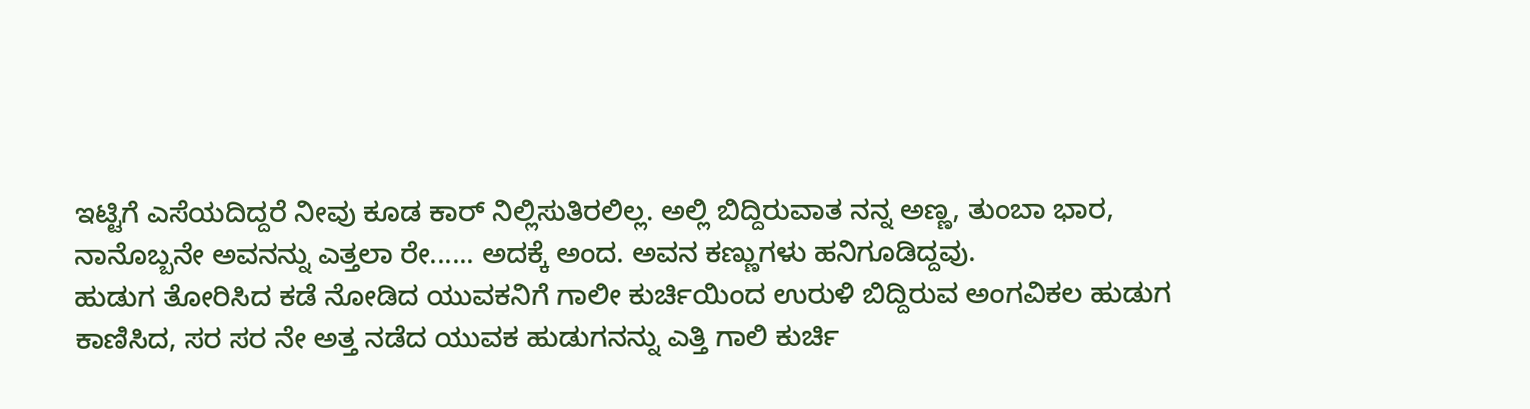ಇಟ್ಟಿಗೆ ಎಸೆಯದಿದ್ದರೆ ನೀವು ಕೂಡ ಕಾರ್ ನಿಲ್ಲಿಸುತಿರಲಿಲ್ಲ. ಅಲ್ಲಿ ಬಿದ್ದಿರುವಾತ ನನ್ನ ಅಣ್ಣ, ತುಂಬಾ ಭಾರ, ನಾನೊಬ್ಬನೇ ಅವನನ್ನು ಎತ್ತಲಾ ರೇ...... ಅದಕ್ಕೆ ಅಂದ. ಅವನ ಕಣ್ಣುಗಳು ಹನಿಗೂಡಿದ್ದವು.
ಹುಡುಗ ತೋರಿಸಿದ ಕಡೆ ನೋಡಿದ ಯುವಕನಿಗೆ ಗಾಲೀ ಕುರ್ಚಿಯಿಂದ ಉರುಳಿ ಬಿದ್ದಿರುವ ಅಂಗವಿಕಲ ಹುಡುಗ ಕಾಣಿಸಿದ, ಸರ ಸರ ನೇ ಅತ್ತ ನಡೆದ ಯುವಕ ಹುಡುಗನನ್ನು ಎತ್ತಿ ಗಾಲಿ ಕುರ್ಚಿ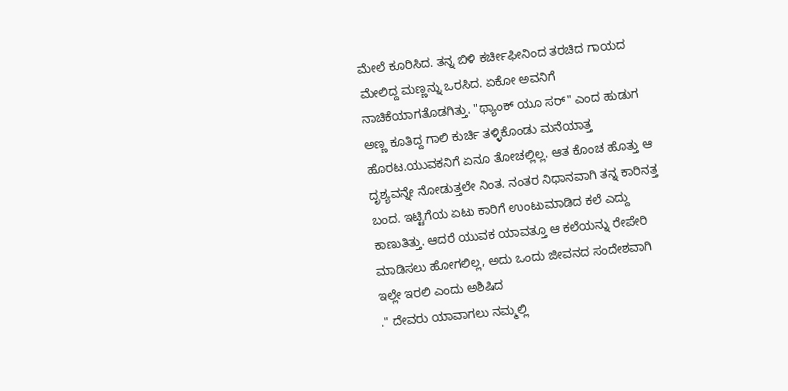ಮೇಲೆ ಕೂರಿಸಿದ. ತನ್ನ ಬಿಳಿ ಕರ್ಚೀಫೀನಿಂದ ತರಚಿದ ಗಾಯದ ಮೇಲಿದ್ದ ಮಣ್ಣನ್ನು ಒರಸಿದ. ಏಕೋ ಅವನಿಗೆ ನಾಚಿಕೆಯಾಗತೊಡಗಿತ್ತು. "ಥ್ಯಾಂಕ್ ಯೂ ಸರ್" ಎಂದ ಹುಡುಗ ಅಣ್ಣ ಕೂತಿದ್ದ ಗಾಲಿ ಕುರ್ಚಿ ತಳ್ಳಿಕೊಂಡು ಮನೆಯಾತ್ತ ಹೊರಟ.ಯುವಕನಿಗೆ ಏನೂ ತೋಚಲ್ಲಿಲ್ಲ. ಆತ ಕೊಂಚ ಹೊತ್ತು ಆ ದೃಶ್ಯವನ್ನೇ ನೋಡುತ್ತಲೇ ನಿಂತ. ನಂತರ ನಿಧಾನವಾಗಿ ತನ್ನ ಕಾರಿನತ್ತ ಬಂದ. ಇಟ್ಟಿಗೆಯ ಏಟು ಕಾರಿಗೆ ಉಂಟುಮಾಡಿದ ಕಲೆ ಎದ್ದು ಕಾಣುತಿತ್ತು. ಆದರೆ ಯುವಕ ಯಾವತ್ತೂ ಆ ಕಲೆಯನ್ನು ರೇಪೇರಿ ಮಾಡಿಸಲು ಹೋಗಲಿಲ್ಲ, ಅದು ಒಂದು ಜೀವನದ ಸಂದೇಶವಾಗಿ ಇಲ್ಲೇ ಇರಲಿ ಎಂದು ಅಶಿಷಿದ
." ದೇವರು ಯಾವಾಗಲು ನಮ್ಮಲ್ಲಿ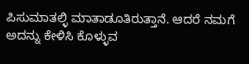ಪಿಸುಮಾತಲ್ಳಿ ಮಾತಾಡೂತಿರುತ್ತಾನೆ. ಆದರೆ ನಮಗೆ ಅದನ್ನು ಕೇಳಿಸಿ ಕೊಳ್ಳುವ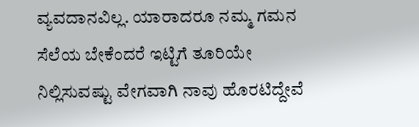ವ್ಯವದಾನವಿಲ್ಲ. ಯಾರಾದರೂ ನಮ್ಮ ಗಮನ ಸೆಲೆಯ ಬೇಕೆಂದರೆ ಇಟ್ಟಿಗೆ ತೂರಿಯೇ ನಿಲ್ಲಿಸುವಷ್ಟು ವೇಗವಾಗಿ ನಾವು ಹೊರಟಿದ್ದೇವೆ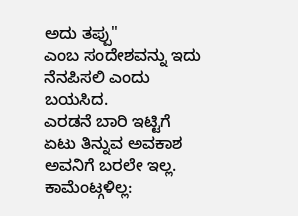ಅದು ತಪ್ಪು"
ಎಂಬ ಸಂದೇಶವನ್ನು ಇದು ನೆನಪಿಸಲಿ ಎಂದು ಬಯಸಿದ.
ಎರಡನೆ ಬಾರಿ ಇಟ್ಟಿಗೆ ಏಟು ತಿನ್ನುವ ಅವಕಾಶ ಅವನಿಗೆ ಬರಲೇ ಇಲ್ಲ.
ಕಾಮೆಂಟ್ಗಳಿಲ್ಲ: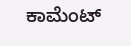ಕಾಮೆಂಟ್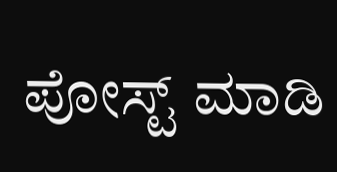ಪೋಸ್ಟ್ ಮಾಡಿ